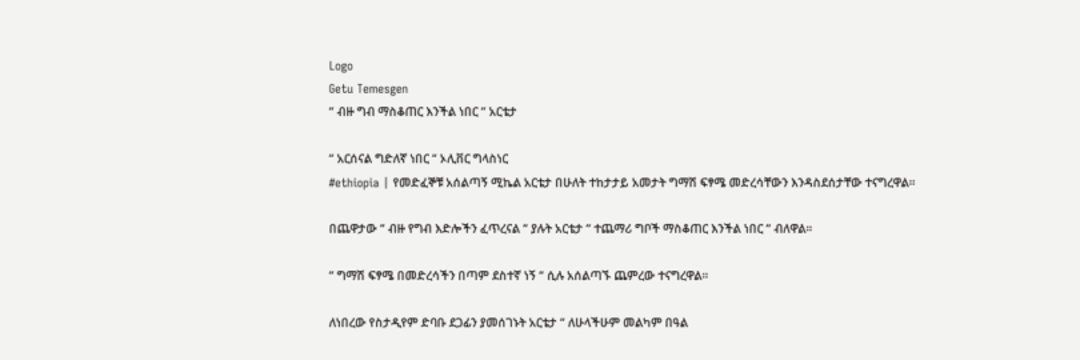Logo
Getu Temesgen
“ ብዙ ግብ ማስቆጠር እንችል ነበር “ አርቴታ

“ አርሰናል ግድለኛ ነበር “ ኦሊቨር ግላስነር
#ethiopia | የመድፈኞቹ አሰልጣኝ ሚኬል አርቴታ በሁለት ተከታታይ አመታት ግማሽ ፍፃሜ መድረሳቸውን እንዳስደሰታቸው ተናግረዋል።

በጨዋታው “ ብዙ የግብ እድሎችን ፈጥረናል “ ያሉት አርቴታ “ ተጨማሪ ግቦች ማስቆጠር እንችል ነበር “ ብለዋል።

“ ግማሽ ፍፃሜ በመድረሳችን በጣም ደስተኛ ነኝ “ ሲሉ አሰልጣኙ ጨምረው ተናግረዋል።

ለነበረው የስታዲየም ድባቡ ደጋፊን ያመሰገኑት አርቴታ “ ለሁላችሁም መልካም በዓል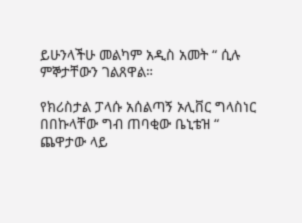ይሁንላችሁ መልካም አዲስ አመት “ ሲሉ ምኞታቸውን ገልጸዋል።

የክሪስታል ፓላሱ አሰልጣኝ ኦሊቨር ግላስነር በበኩላቸው ግብ ጠባቂው ቤኒቴዝ “ ጨዋታው ላይ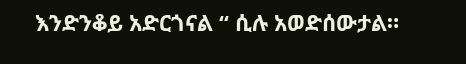እንድንቆይ አድርጎናል “ ሲሉ አወድሰውታል።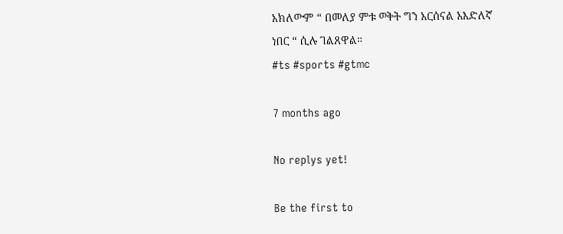አክለውም “ በመለያ ምቱ ወቅት ግን አርሰናል አእድለኛ ነበር “ ሲሉ ገልጸዋል።
#ts #sports #gtmc

7 months ago

No replys yet!

Be the first to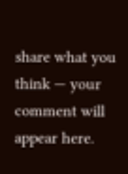share what you think — your comment will appear here.